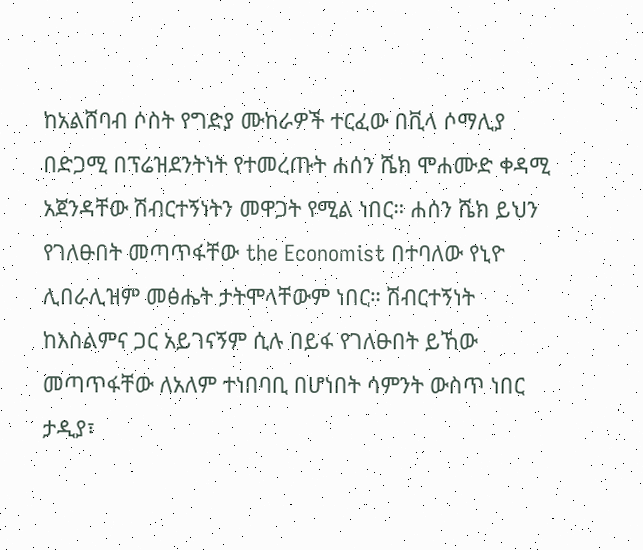ከአልሸባብ ሶስት የግድያ ሙከራዎች ተርፈው በቪላ ሶማሊያ በድጋሚ በፕሬዝደንትነት የተመረጡት ሐሰን ሼክ ሞሐሙድ ቀዳሚ አጀንዳቸው ሽብርተኝነትን መዋጋት የሚል ነበር። ሐሰን ሼክ ይህን የገለፁበት መጣጥፋቸው the Economist በተባለው የኒዮ ሊበራሊዝም መፅሔት ታትሞላቸውም ነበር። ሽብርተኝነት ከእስልምና ጋር አይገናኝም ሲሉ በይፋ የገለፁበት ይኸው መጣጥፋቸው ለአለም ተነበባቢ በሆነበት ሳምንት ውስጥ ነበር ታዲያ፣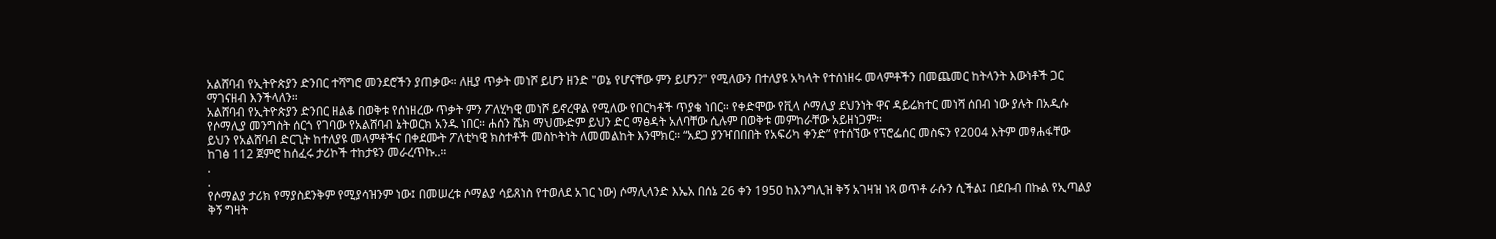አልሸባብ የኢትዮጵያን ድንበር ተሻግሮ መንደሮችን ያጠቃው። ለዚያ ጥቃት መነሾ ይሆን ዘንድ "ወኔ የሆናቸው ምን ይሆን?" የሚለውን በተለያዩ አካላት የተሰነዘሩ መላምቶችን በመጨመር ከትላንት እውነቶች ጋር ማገናዘብ እንችላለን።
አልሸባብ የኢትዮጵያን ድንበር ዘልቆ በወቅቱ የሰነዘረው ጥቃት ምን ፖለሂካዊ መነሾ ይኖረዋል የሚለው የበርካቶች ጥያቄ ነበር። የቀድሞው የቪላ ሶማሊያ ደህንነት ዋና ዳይሬክተር መነሻ ሰበብ ነው ያሉት በአዲሱ የሶማሊያ መንግስት ሰርጎ የገባው የአልሸባብ ኔትወርክ አንዱ ነበር። ሐሰን ሼክ ማህሙድም ይህን ድር ማፅዳት አለባቸው ሲሉም በወቅቱ መምከራቸው አይዘነጋም።
ይህን የአልሸባብ ድርጊት ከተለያዩ መላምቶችና በቀደሙት ፖለቲካዊ ክስተቶች መስኮትነት ለመመልከት እንሞክር። “አደጋ ያንዣበበበት የአፍሪካ ቀንድ” የተሰኘው የፕሮፌሰር መስፍን የ2004 እትም መፃሐፋቸው ከገፅ 112 ጀምሮ ከሰፈሩ ታሪኮች ተከታዩን መራረጥኩ..።
.
.
የሶማልያ ታሪክ የማያስደንቅም የሚያሳዝንም ነው፤ በመሠረቱ ሶማልያ ሳይጸነስ የተወለደ አገር ነው) ሶማሊላንድ እኤአ በሰኔ 26 ቀን 195ዐ ከእንግሊዝ ቅኝ አገዛዝ ነጻ ወጥቶ ራሱን ሲችል፤ በደቡብ በኩል የኢጣልያ ቅኝ ግዛት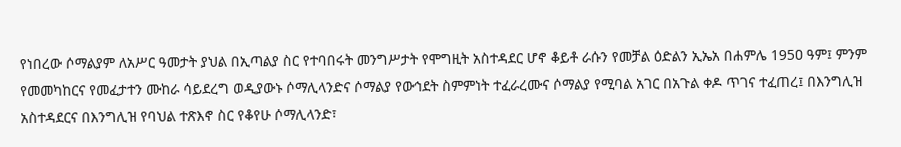የነበረው ሶማልያም ለአሥር ዓመታት ያህል በኢጣልያ ስር የተባበሩት መንግሥታት የሞግዚት አስተዳደር ሆኖ ቆይቶ ራሱን የመቻል ዕድልን ኢኤአ በሐምሌ 195ዐ ዓም፤ ምንም የመመካከርና የመፈታተን ሙከራ ሳይደረግ ወዲያውኑ ሶማሊላንድና ሶማልያ የውኅደት ስምምነት ተፈራረሙና ሶማልያ የሚባል አገር በአጉል ቀዶ ጥገና ተፈጠረ፤ በእንግሊዝ አስተዳደርና በእንግሊዝ የባህል ተጽእኖ ስር የቆየሁ ሶማሊላንድ፣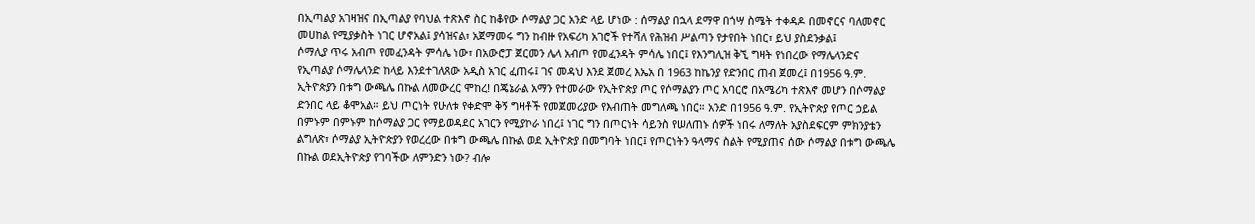በኢጣልያ አገዛዝና በኢጣልያ የባህል ተጽእኖ ስር ከቆየው ሶማልያ ጋር አንድ ላይ ሆነው : ሰማልያ በኋላ ደማዋ በጎሣ ስሜት ተቀዳዶ በመኖርና ባለመኖር መሀከል የሚያቃስት ነገር ሆኖአል፤ ያሳዝናል፣ አጀማመሩ ግን ከብዙ የአፍሪካ አገሮች የተሻለ የሕዝብ ሥልጣን የታየበት ነበር፣ ይህ ያስደንቃል፤
ሶማሊያ ጥሩ አብጦ የመፈንዳት ምሳሌ ነው፣ በአውሮፓ ጀርመን ሌላ አብጦ የመፈንዳት ምሳሌ ነበር፤ የእንግሊዝ ቅኚ ግዛት የነበረው የማሌላንድና የኢጣልያ ሶማሌላንድ ከላይ እንደተገለጸው አዲስ አገር ፈጠሩ፤ ገና መዳህ እንደ ጀመረ እኤአ በ 1963 ከኬንያ የድንበር ጠብ ጀመረ፤ በ1956 ዓ.ም. ኢትዮጵያን በቱግ ውጫሌ በኩል ለመውረር ሞከረ! በጄኔራል አማን የተመራው የኢትዮጵያ ጦር የሶማልያን ጦር አባርሮ በአሜሪካ ተጽእኖ መሆን በሶማልያ ድንበር ላይ ቆሞአል። ይህ ጦርነት የሁለቱ የቀድሞ ቅኝ ግዛቶች የመጀመሪያው የእብጠት መግለጫ ነበር። አንድ በ1956 ዓ.ም. የኢትዮጵያ የጦር ኃይል በምኑም በምኑም ከሶማልያ ጋር የማይወዳደር አገርን የሚያኮራ ነበረ፤ ነገር ግን በጦርነት ሳይንስ የሠለጠኑ ሰዎች ነበሩ ለማለት አያስደፍርም ምክንያቴን ልግለጽ፣ ሶማልያ ኢትዮጵያን የወረረው በቱግ ውጫሌ በኩል ወደ ኢትዮጵያ በመግባት ነበር፤ የጦርነትን ዓላማና ስልት የሚያጠና ሰው ሶማልያ በቱግ ውጫሌ በኩል ወደኢትዮጵያ የገባችው ለምንድን ነው? ብሎ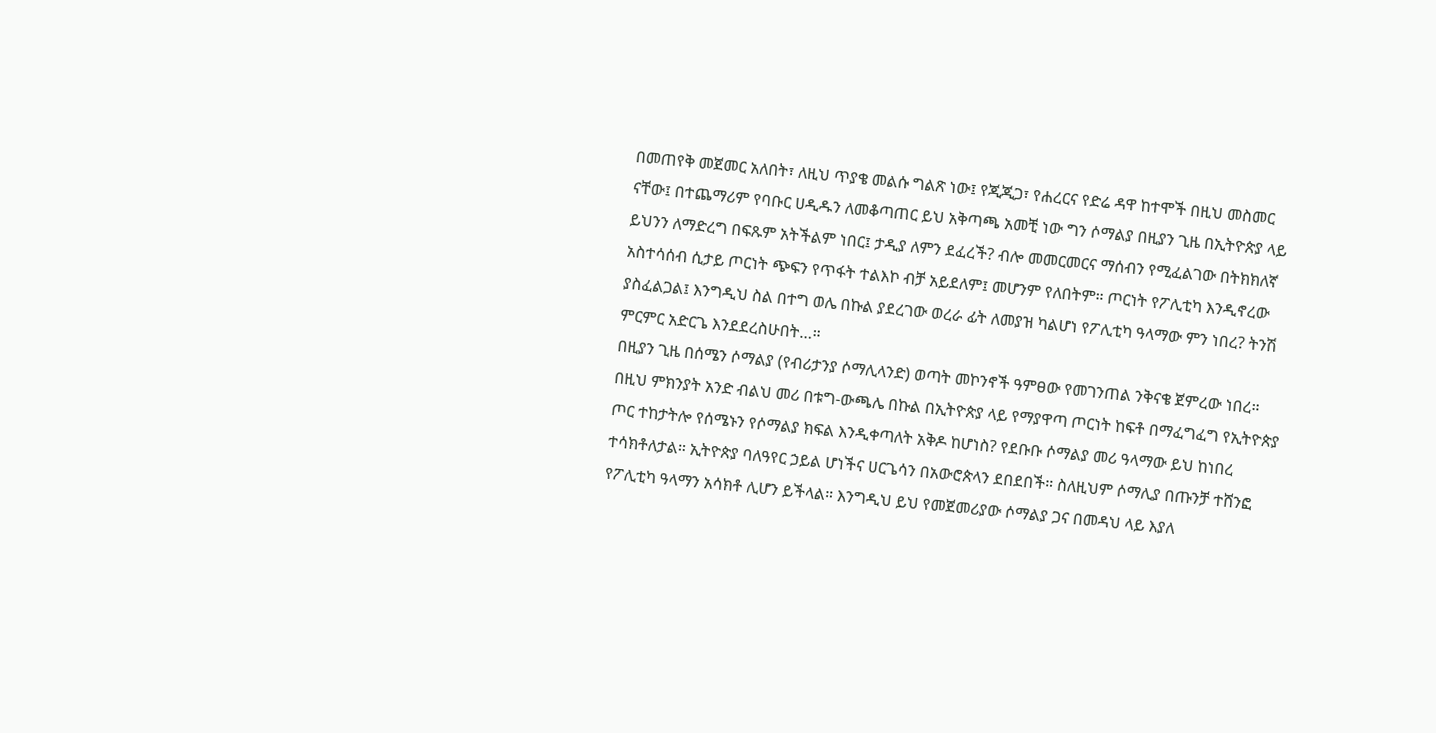በመጠየቅ መጀመር አለበት፣ ለዚህ ጥያቄ መልሱ ግልጽ ነው፤ የጂጂጋ፣ የሐረርና የድሬ ዳዋ ከተሞች በዚህ መስመር ናቸው፤ በተጨማሪም የባቡር ሀዲዱን ለመቆጣጠር ይህ አቅጣጫ አመቺ ነው ግን ሶማልያ በዚያን ጊዜ በኢትዮጵያ ላይ ይህንን ለማድረግ በፍጹም አትችልም ነበር፤ ታዲያ ለምን ደፈረች? ብሎ መመርመርና ማሰብን የሚፈልገው በትክክለኛ አስተሳሰብ ሲታይ ጦርነት ጭፍን የጥፋት ተልእኮ ብቻ አይደለም፤ መሆንም የለበትም። ጦርነት የፖሊቲካ እንዲኖረው ያስፈልጋል፤ እንግዲህ ስል በተግ ወሌ በኩል ያደረገው ወረራ ፊት ለመያዝ ካልሆነ የፖሊቲካ ዓላማው ምን ነበረ? ትንሽ ምርምር አድርጌ እንደደረስሁበት…።
በዚያን ጊዜ በሰሜን ሶማልያ (የብሪታንያ ሶማሊላንድ) ወጣት መኮንኖች ዓምፀው የመገንጠል ንቅናቄ ጀምረው ነበረ። በዚህ ምክንያት አንድ ብልህ መሪ በቱግ-ውጫሌ በኩል በኢትዮጵያ ላይ የማያዋጣ ጦርነት ከፍቶ በማፈግፈግ የኢትዮጵያ ጦር ተከታትሎ የሰሜኑን የሶማልያ ክፍል እንዲቀጣለት አቅዶ ከሆነስ? የደቡቡ ሶማልያ መሪ ዓላማው ይህ ከነበረ ተሳክቶለታል። ኢትዮጵያ ባለዓየር ኃይል ሆነችና ሀርጌሳን በአውሮጵላን ደበደበች። ስለዚህም ሶማሊያ በጡንቻ ተሸንፎ የፖሊቲካ ዓላማን አሳክቶ ሊሆን ይችላል። እንግዲህ ይህ የመጀመሪያው ሶማልያ ጋና በመዳህ ላይ እያለ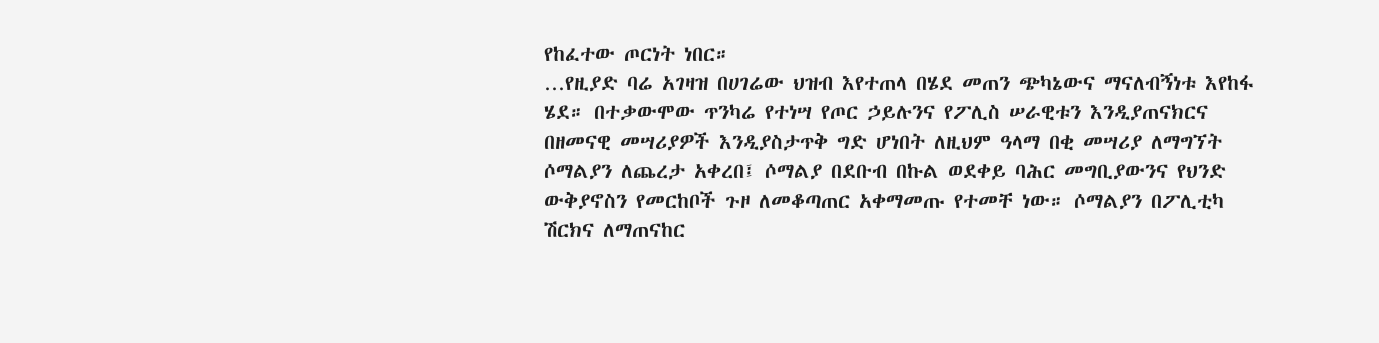የከፈተው ጦርነት ነበር።
…የዚያድ ባሬ አገዛዝ በሀገሬው ህዝብ እየተጠላ በሄደ መጠን ጭካኔውና ማናለብኝነቱ እየከፋ ሄደ። በተቃውሞው ጥንካሬ የተነሣ የጦር ኃይሉንና የፖሊስ ሠራዊቱን እንዲያጠናክርና በዘመናዊ መሣሪያዎች እንዲያስታጥቅ ግድ ሆነበት ለዚህም ዓላማ በቂ መሣሪያ ለማግኘት ሶማልያን ለጨረታ አቀረበ፤ ሶማልያ በደቡብ በኩል ወደቀይ ባሕር መግቢያውንና የህንድ ውቅያኖስን የመርከቦች ጉዞ ለመቆጣጠር አቀማመጡ የተመቸ ነው። ሶማልያን በፖሊቲካ ሽርክና ለማጠናከር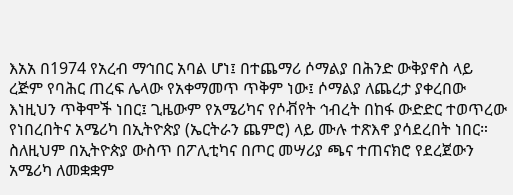እአአ በ1974 የአረብ ማኅበር አባል ሆነ፤ በተጨማሪ ሶማልያ በሕንድ ውቅያኖስ ላይ ረጅም የባሕር ጠረፍ ሌላው የአቀማመጥ ጥቅም ነው፤ ሶማልያ ለጨረታ ያቀረበው እነዚህን ጥቅሞች ነበር፤ ጊዜውም የአሜሪካና የሶቭየት ኅብረት በከፋ ውድድር ተወጥረው የነበረበትና አሜሪካ በኢትዮጵያ (ኤርትራን ጨምሮ) ላይ ሙሉ ተጽእኖ ያሳደረበት ነበር። ስለዚህም በኢትዮጵያ ውስጥ በፖሊቲካና በጦር መሣሪያ ጫና ተጠናክሮ የደረጀውን አሜሪካ ለመቋቋም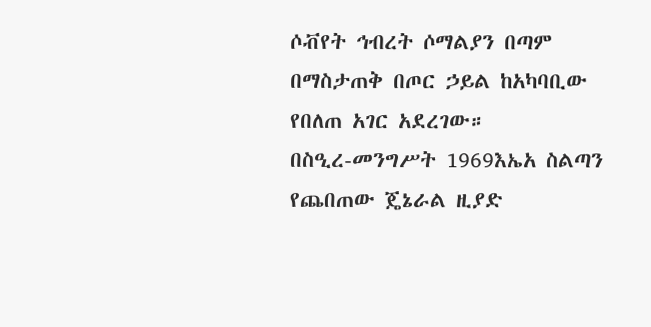ሶቭየት ኅብረት ሶማልያን በጣም በማስታጠቅ በጦር ኃይል ከአካባቢው የበለጠ አገር አደረገው።
በስዒረ-መንግሥት 1969እኤአ ስልጣን የጨበጠው ጄኔራል ዚያድ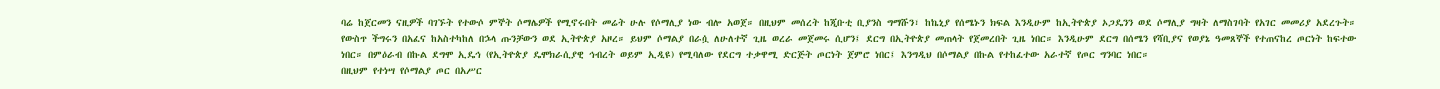ባሬ ከጀርመን ናዚዎች ባገኙት የተውሶ ምኞት ሶማሌዎች የሚኖሩበት መሬት ሁሉ የሶማሊያ ነው ብሎ አወጀ። በዚህም መሰረት ከጂቡቲ ቢያንስ ግማሹን፣ ከኬኒያ የሰሜኑን ክፍል እንዲሁም ከኢትዮጵያ ኦጋዴንን ወደ ሶማሊያ ግዛት ለማስገባት የአገር መመሪያ አደረጉት።
የውስጥ ችግሩን በአፈና ከአስተካከለ በኌላ ጡንቻውን ወደ ኢትዮጵያ አዞረ። ይህም ሶማልያ በራሷ ለሁለተኛ ጊዜ ወረራ መጀመሩ ሲሆን፤ ደርግ በኢትዮጵያ መጠላት የጀመረበት ጊዜ ነበር። እንዲሁም ደርግ በሰሜን የሻቢያና የወያኔ ዓመጸኞች የተጠናከረ ጦርነት ከፍተው ነበር። በምዕራብ በኩል ደግሞ ኢዴኅ (የኢትዮጵያ ዴሞክራሲያዊ ኅብረት ወይም ኢዲዩ) የሚባለው የደርግ ተቃዋሚ ድርጅት ጦርነት ጀምሮ ነበር፤ እንግዲህ በሶማልያ በኩል የተከፈተው አራተኛ የጦር ግንባር ነበር።
በዚህም የተነሣ የሶማልያ ጦር በአሥር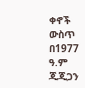ቀኖች ውስጥ በ1977 ዓ.ም ጂጂጋን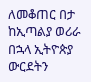ለመቆጠር በታ ከኢጣልያ ወሪራ በኋላ ኢትዮጵያ ውርደትን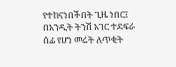የተከናነበችበት ጊዜ ነበር፤ በአንዲት ትንሽ አገር ተደፍራ ሰፊ የሆነ መሬት ለጥቂት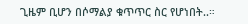ጊዜም ቢሆን በሶማልያ ቁጥጥር ስር የሆነበት..።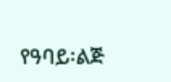የዓባይ፡ልጅ